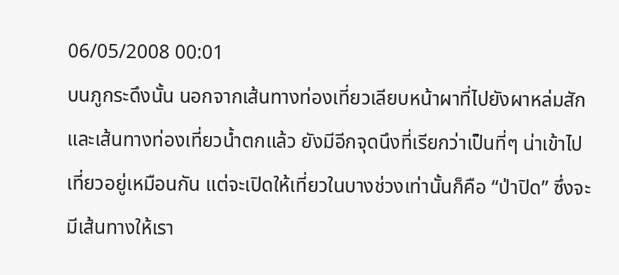06/05/2008 00:01
บนภูกระดึงนั้น นอกจากเส้นทางท่องเที่ยวเลียบหน้าผาที่ไปยังผาหล่มสัก และเส้นทางท่องเที่ยวน้ำตกแล้ว ยังมีอีกจุดนึงที่เรียกว่าเป็นที่ๆ น่าเข้าไปเที่ยวอยู่เหมือนกัน แต่จะเปิดให้เที่ยวในบางช่วงเท่านั้นก็คือ “ป่าปิด” ซึ่งจะมีเส้นทางให้เรา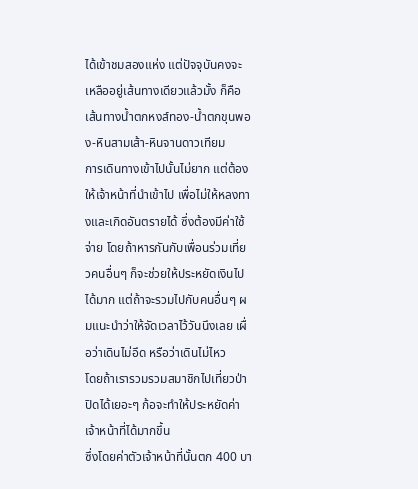ได้เข้าชมสองแห่ง แต่ปัจจุบันคงจะเหลืออยู่เส้นทางเดียวแล้วมั้ง ก็คือ เส้นทางน้ำตกหงส์ทอง-น้ำตกขุนพอง-หินสามเส้า-หินจานดาวเทียม
การเดินทางเข้าไปนั้นไม่ยาก แต่ต้องให้เจ้าหน้าที่นำเข้าไป เพื่อไม่ให้หลงทางและเกิดอันตรายได้ ซึ่งต้องมีค่าใช้จ่าย โดยถ้าหารกันกับเพื่อนร่วมเที่ยวคนอื่นๆ ก็จะช่วยให้ประหยัดเงินไปได้มาก แต่ถ้าจะรวมไปกับคนอื่นๆ ผมแนะนำว่าให้จัดเวลาไว้วันนึงเลย เผื่อว่าเดินไม่อึด หรือว่าเดินไม่ไหว
โดยถ้าเรารวมรวมสมาชิกไปเที่ยวป่าปิดได้เยอะๆ ก้อจะทำให้ประหยัดค่าเจ้าหน้าที่ได้มากขึ้น
ซึ่งโดยค่าตัวเจ้าหน้าที่นั้นตก 400 บา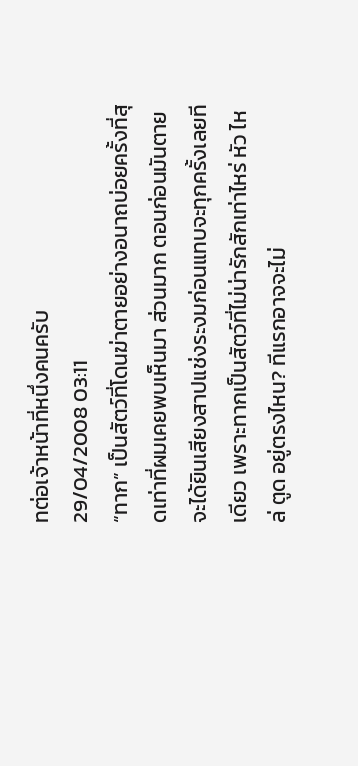ทต่อเจ้าหน้าที่หนึ่งคนครับ
29/04/2008 03:11
“ทาก” เป็นสัตว์ที่โดนฆ่าตายอย่างอนาถบ่อยครั้งที่สุดเท่าที่ผมเคยพบเห็นมา ส่วนมาก ตอนก่อนมันตาย จะได้ยินเสียงสาปแช่งระงมก่อนแทบจะทุกครั้งเลยทีเดียว เพราะทากเป็นสัตว์ที่ไม่น่ารักสักเท่าไหร่ หัว ไหล่ ตูด อยู่ตรงไหน? ทีแรกอาจจะไม่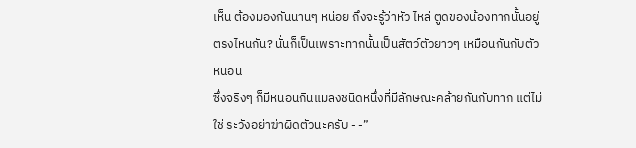เห็น ต้องมองกันนานๆ หน่อย ถึงจะรู้ว่าหัว ไหล่ ตูดของน้องทากนั้นอยู่ตรงไหนกัน? นั่นก็เป็นเพราะทากนั้นเป็นสัตว์ตัวยาวๆ เหมือนกันกับตัวหนอน
ซึ่งจริงๆ ก็มีหนอนกินแมลงชนิดหนึ่งที่มีลักษณะคล้ายกันกับทาก แต่ไม่ใช่ ระวังอย่าฆ่าผิดตัวนะครับ - -”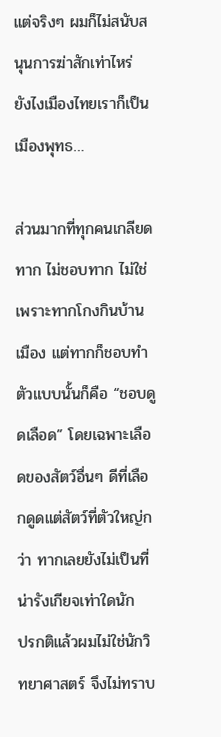แต่จริงๆ ผมก็ไม่สนับสนุนการฆ่าสักเท่าไหร่ ยังไงเมืองไทยเราก็เป็นเมืองพุทธ…

ส่วนมากที่ทุกคนเกลียดทาก ไม่ชอบทาก ไม่ใช่เพราะทากโกงกินบ้านเมือง แต่ทากก็ชอบทำตัวแบบนั้นก็คือ “ชอบดูดเลือด” โดยเฉพาะเลือดของสัตว์อื่นๆ ดีที่เลือกดูดแต่สัตว์ที่ตัวใหญ่กว่า ทากเลยยังไม่เป็นที่น่ารังเกียจเท่าใดนัก
ปรกติแล้วผมไม่ใช่นักวิทยาศาสตร์ จึงไม่ทราบ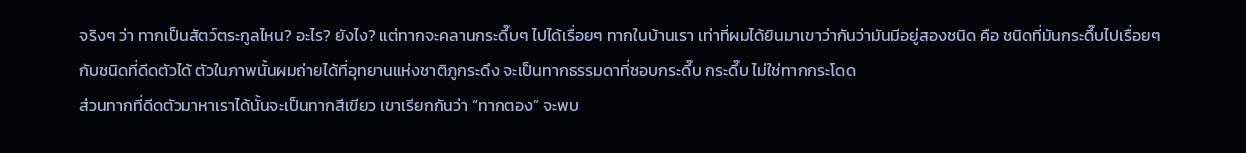จริงๆ ว่า ทากเป็นสัตว์ตระกูลไหน? อะไร? ยังไง? แต่ทากจะคลานกระดึ๊บๆ ไปได้เรื่อยๆ ทากในบ้านเรา เท่าที่ผมได้ยินมาเขาว่ากันว่ามันมีอยู่สองชนิด คือ ชนิดที่มันกระดึ๊บไปเรื่อยๆ กับชนิดที่ดีดตัวได้ ตัวในภาพนั้นผมถ่ายได้ที่อุทยานแห่งชาติภูกระดึง จะเป็นทากธรรมดาที่ชอบกระดึ๊บ กระดึ๊บ ไม่ใช่ทากกระโดด
ส่วนทากที่ดีดตัวมาหาเราได้นั้นจะเป็นทากสีเขียว เขาเรียกกันว่า “ทากตอง” จะพบ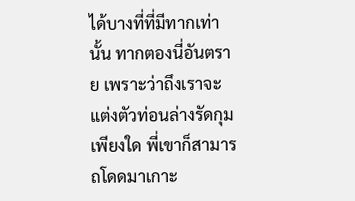ได้บางที่ที่มีทากเท่านั้น ทากตองนี่อันตราย เพราะว่าถึงเราจะแต่งตัวท่อนล่างรัดกุมเพียงใด พี่เขาก็สามารถโดดมาเกาะ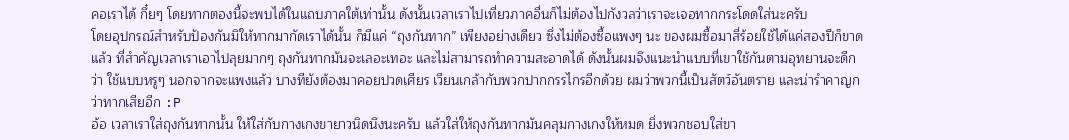คอเราได้ กึ๋ยๆ โดยทากตองนี้จะพบได้ในแถบภาคใต้เท่านั้น ดังนั้นเวลาเราไปเที่ยวภาคอื่นก็ไม่ต้องไปกังวลว่าเราจะเจอทากกระโดดใส่นะครับ
โดยอุปกรณ์สำหรับป้องกันมิให้ทากมากัดเราได้นั้น ก็มีแค่ “ถุงกันทาก” เพียงอย่างเดียว ซึ่งไม่ต้องซื้อแพงๆ นะ ของผมซื้อมาสี่ร้อยใช้ได้แค่สองปีก็ขาดแล้ว ที่สำคัญเวลาเราเอาไปลุยมากๆ ถุงกันทากมันจะเลอะเทอะ และไม่สามารถทำความสะอาดได้ ดังนั้นผมจึงแนะนำแบบที่เขาใช้กันตามอุทยานจะดีกว่า ใช้แบบหรูๆ นอกจากจะแพงแล้ว บางทียังต้องมาคอยปวดเศียร เวียนเกล้ากับพวกปากกรรไกรอีกด้วย ผมว่าพวกนี้เป็นสัตว์อันตราย และน่ารำคาญกว่าทากเสียอีก :P
อ้อ เวลาเราใส่ถุงกันทากนั้น ให้ใส่กับกางเกงขายาวนิดนึงนะครับ แล้วใส่ให้ถุงกันทากมันคลุมกางเกงให้หมด ยิ่งพวกชอบใส่ขา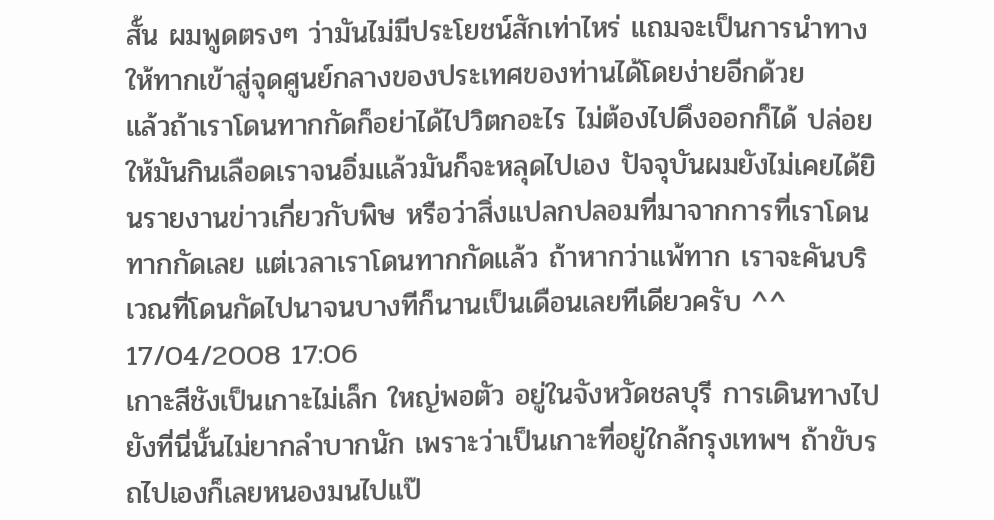สั้น ผมพูดตรงๆ ว่ามันไม่มีประโยชน์สักเท่าไหร่ แถมจะเป็นการนำทางให้ทากเข้าสู่จุดศูนย์กลางของประเทศของท่านได้โดยง่ายอีกด้วย
แล้วถ้าเราโดนทากกัดก็อย่าได้ไปวิตกอะไร ไม่ต้องไปดึงออกก็ได้ ปล่อยให้มันกินเลือดเราจนอิ่มแล้วมันก็จะหลุดไปเอง ปัจจุบันผมยังไม่เคยได้ยินรายงานข่าวเกี่ยวกับพิษ หรือว่าสิ่งแปลกปลอมที่มาจากการที่เราโดนทากกัดเลย แต่เวลาเราโดนทากกัดแล้ว ถ้าหากว่าแพ้ทาก เราจะคันบริเวณที่โดนกัดไปนาจนบางทีก็นานเป็นเดือนเลยทีเดียวครับ ^^
17/04/2008 17:06
เกาะสีชังเป็นเกาะไม่เล็ก ใหญ่พอตัว อยู่ในจังหวัดชลบุรี การเดินทางไปยังที่นี่นั้นไม่ยากลำบากนัก เพราะว่าเป็นเกาะที่อยู่ใกล้กรุงเทพฯ ถ้าขับรถไปเองก็เลยหนองมนไปแป๊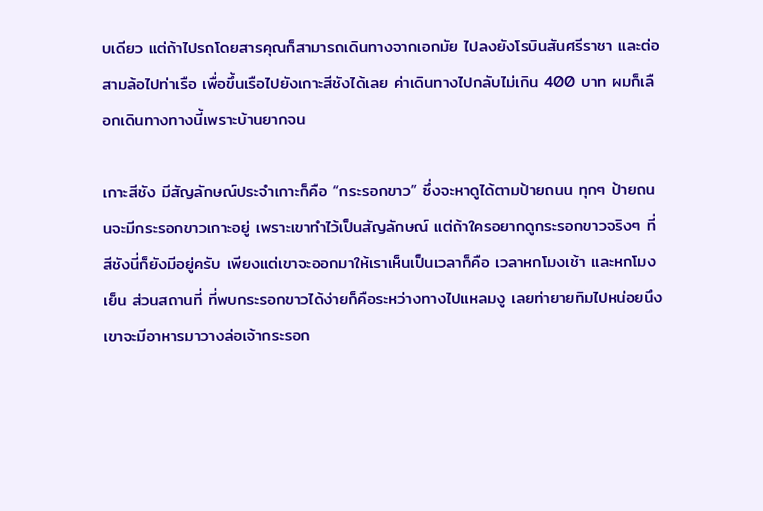บเดียว แต่ถ้าไปรถโดยสารคุณก็สามารถเดินทางจากเอกมัย ไปลงยังโรบินสันศรีราชา และต่อสามล้อไปท่าเรือ เพื่อขึ้นเรือไปยังเกาะสีชังได้เลย ค่าเดินทางไปกลับไม่เกิน 400 บาท ผมก็เลือกเดินทางทางนี้เพราะบ้านยากจน

เกาะสีชัง มีสัญลักษณ์ประจำเกาะก็คือ “กระรอกขาว” ซึ่งจะหาดูได้ตามป้ายถนน ทุกๆ ป้ายถนนจะมีกระรอกขาวเกาะอยู่ เพราะเขาทำไว้เป็นสัญลักษณ์ แต่ถ้าใครอยากดูกระรอกขาวจริงๆ ที่สีชังนี่ก็ยังมีอยู่ครับ เพียงแต่เขาจะออกมาให้เราเห็นเป็นเวลาก็คือ เวลาหกโมงเช้า และหกโมงเย็น ส่วนสถานที่ ที่พบกระรอกขาวได้ง่ายก็คือระหว่างทางไปแหลมงู เลยท่ายายทิมไปหน่อยนึง เขาจะมีอาหารมาวางล่อเจ้ากระรอก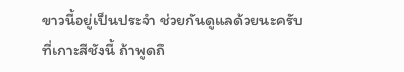ขาวนี้อยู่เป็นประจำ ช่วยกันดูแลด้วยนะครับ
ที่เกาะสีชังนี้ ถ้าพูดถึ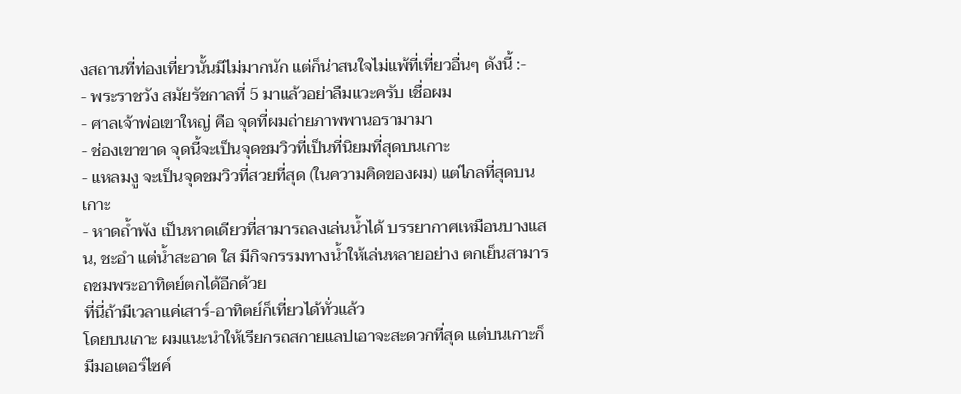งสถานที่ท่องเที่ยวนั้นมีไม่มากนัก แต่ก็น่าสนใจไม่แพ้ที่เที่ยวอื่นๆ ดังนี้ :-
- พระราชวัง สมัยรัชกาลที่ 5 มาแล้วอย่าลืมแวะครับ เชื่อผม
- ศาลเจ้าพ่อเขาใหญ่ คือ จุดที่ผมถ่ายภาพพานอรามามา
- ช่องเขาขาด จุดนี้จะเป็นจุดชมวิวที่เป็นที่นิยมที่สุดบนเกาะ
- แหลมงู จะเป็นจุดชมวิวที่สวยที่สุด (ในความคิดของผม) แต่ไกลที่สุดบนเกาะ
- หาดถ้ำพัง เป็นหาดเดียวที่สามารถลงเล่นน้ำได้ บรรยากาศเหมือนบางแสน, ชะอำ แต่น้ำสะอาด ใส มีกิจกรรมทางน้ำให้เล่นหลายอย่าง ตกเย็นสามารถชมพระอาทิตย์ตกได้อีกด้วย
ที่นี่ถ้ามีเวลาแค่เสาร์-อาทิตย์ก็เที่ยวได้ทั่วแล้ว
โดยบนเกาะ ผมแนะนำให้เรียกรถสกายแลปเอาจะสะดวกที่สุด แต่บนเกาะก็มีมอเตอร์ไซค์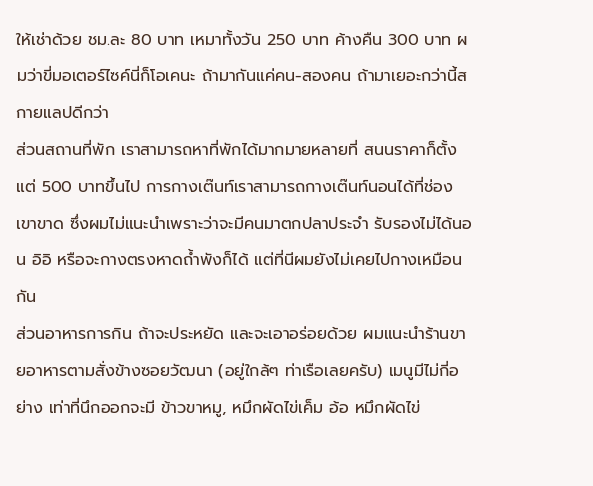ให้เช่าด้วย ชม.ละ 80 บาท เหมาทั้งวัน 250 บาท ค้างคืน 300 บาท ผมว่าขี่มอเตอร์ไซค์นี่ก็โอเคนะ ถ้ามากันแค่คน-สองคน ถ้ามาเยอะกว่านี้สกายแลปดีกว่า
ส่วนสถานที่พัก เราสามารถหาที่พักได้มากมายหลายที่ สนนราคาก็ตั้งแต่ 500 บาทขึ้นไป การกางเต๊นท์เราสามารถกางเต๊นท์นอนได้ที่ช่องเขาขาด ซึ่งผมไม่แนะนำเพราะว่าจะมีคนมาตกปลาประจำ รับรองไม่ได้นอน อิอิ หรือจะกางตรงหาดถ้ำพังก็ได้ แต่ที่นีผมยังไม่เคยไปกางเหมือนกัน
ส่วนอาหารการกิน ถ้าจะประหยัด และจะเอาอร่อยด้วย ผมแนะนำร้านขายอาหารตามสั่งข้างซอยวัฒนา (อยู่ใกล้ๆ ท่าเรือเลยครับ) เมนูมีไม่กี่อย่าง เท่าที่นึกออกจะมี ข้าวขาหมู, หมึกผัดไข่เค็ม อ้อ หมึกผัดไข่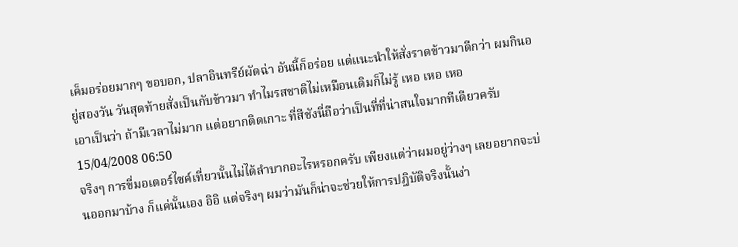เค็มอร่อยมากๆ ขอบอก, ปลาอินทรีย์ผัดฉ่า อันนี้ก็อร่อย แต่แนะนำให้สั่งราดข้าวมาดีกว่า ผมกินอยู่สองวัน วันสุดท้ายสั่งเป็นกับข้าวมา ทำไมรสชาติไม่เหมือนเดิมก็ไม่รู้ เหอ เหอ เหอ
เอาเป็นว่า ถ้ามีเวลาไม่มาก แต่อยากติดเกาะ ที่สีชังนี่ถือว่าเป็นที่ที่น่าสนใจมากทีเดียวครับ
15/04/2008 06:50
จริงๆ การขี่มอเตอร์ไซค์เที่ยวนั้นไม่ได้ลำบากอะไรหรอกครับ เพียงแต่ว่าผมอยู่ว่างๆ เลยอยากจะบ่นออกมาบ้าง ก็แค่นั้นเอง อิอิ แต่จริงๆ ผมว่ามันก็น่าจะช่วยให้การปฎิบัติจริงนั้นง่า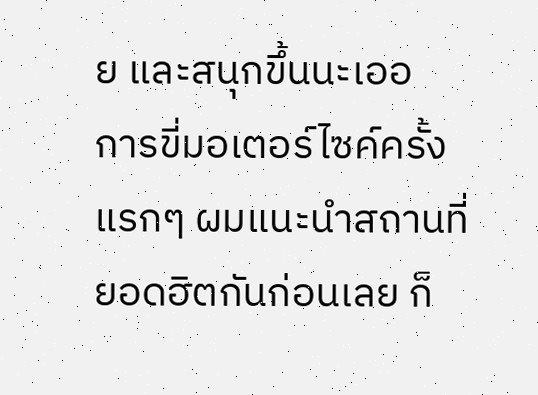ย และสนุกขึ้นนะเออ
การขี่มอเตอร์ไซค์ครั้งแรกๆ ผมแนะนำสถานที่ยอดฮิตกันก่อนเลย ก็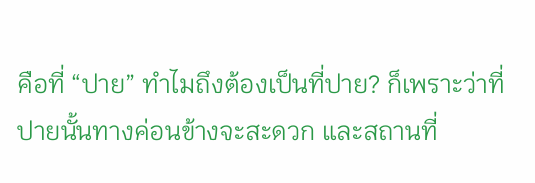คือที่ “ปาย” ทำไมถึงต้องเป็นที่ปาย? ก็เพราะว่าที่ปายนั้นทางค่อนข้างจะสะดวก และสถานที่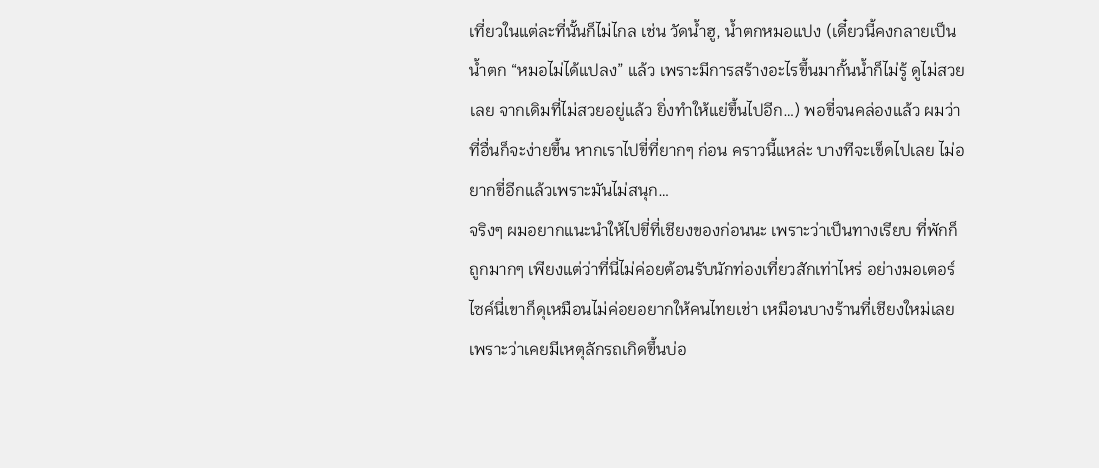เที่ยวในแต่ละที่นั้นก็ไม่ไกล เช่น วัดน้ำฮู, น้ำตกหมอแปง (เดี๋ยวนี้คงกลายเป็นน้ำตก “หมอไม่ได้แปลง” แล้ว เพราะมีการสร้างอะไรขึ้นมากั้นน้ำก็ไม่รู้ ดูไม่สวยเลย จากเดิมที่ไม่สวยอยู่แล้ว ยิ่งทำให้แย่ขึ้นไปอีก…) พอขี่จนคล่องแล้ว ผมว่าที่อื่นก็จะง่ายขึ้น หากเราไปขี่ที่ยากๆ ก่อน คราวนี้แหล่ะ บางทีจะเข็ดไปเลย ไม่อยากขี่อีกแล้วเพราะมันไม่สนุก…
จริงๆ ผมอยากแนะนำให้ไปขี่ที่เชียงของก่อนนะ เพราะว่าเป็นทางเรียบ ที่พักก็ถูกมากๆ เพียงแต่ว่าที่นี่ไม่ค่อยต้อนรับนักท่องเที่ยวสักเท่าไหร่ อย่างมอเตอร์ไซค์นี่เขาก็ดุเหมือนไม่ค่อยอยากให้คนไทยเช่า เหมือนบางร้านที่เชียงใหม่เลย เพราะว่าเคยมีเหตุลักรถเกิดขึ้นบ่อ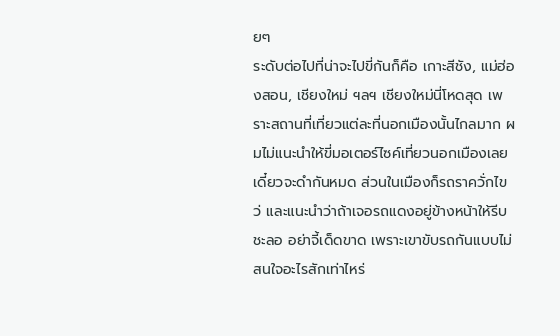ยๆ
ระดับต่อไปที่น่าจะไปขี่กันก็คือ เกาะสีชัง, แม่ฮ่องสอน, เชียงใหม่ ฯลฯ เชียงใหม่นี่โหดสุด เพราะสถานที่เที่ยวแต่ละที่นอกเมืองนั้นไกลมาก ผมไม่แนะนำให้ขี่มอเตอร์ไซค์เที่ยวนอกเมืองเลย เดี๋ยวจะดำกันหมด ส่วนในเมืองก็รถราควั่กไขว่ และแนะนำว่าถ้าเจอรถแดงอยู่ข้างหน้าให้รีบชะลอ อย่าจี้เด็ดขาด เพราะเขาขับรถกันแบบไม่สนใจอะไรสักเท่าไหร่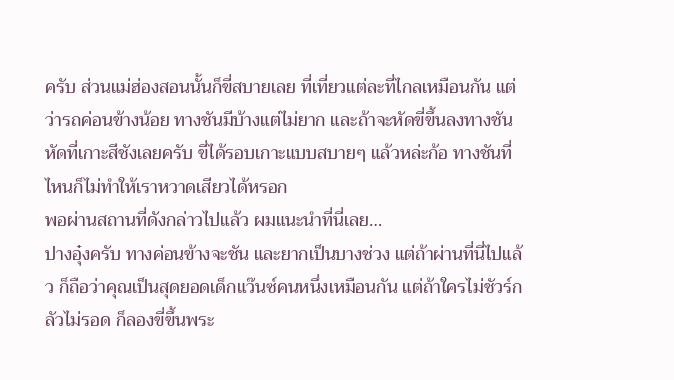ครับ ส่วนแม่ฮ่องสอนนั้นก็ขี่สบายเลย ที่เที่ยวแต่ละที่ไกลเหมือนกัน แต่ว่ารถค่อนข้างน้อย ทางชันมีบ้างแต่ไม่ยาก และถ้าจะหัดขี่ขึ้นลงทางชัน หัดที่เกาะสีชังเลยครับ ขี่ได้รอบเกาะแบบสบายๆ แล้วหล่ะก้อ ทางชันที่ไหนก็ไม่ทำให้เราหวาดเสียวได้หรอก
พอผ่านสถานที่ดังกล่าวไปแล้ว ผมแนะนำที่นี่เลย…
ปางอุ๋งครับ ทางค่อนข้างจะชัน และยากเป็นบางช่วง แต่ถ้าผ่านที่นี่ไปแล้ว ก็ถือว่าคุณเป็นสุดยอดเด็กแว๊นซ์คนหนึ่งเหมือนกัน แต่ถ้าใครไม่ชัวร์กลัวไม่รอด ก็ลองขี่ขึ้นพระ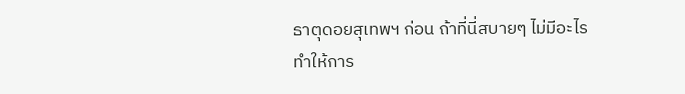ธาตุดอยสุเทพฯ ก่อน ถ้าที่นี่สบายๆ ไม่มีอะไรทำให้การ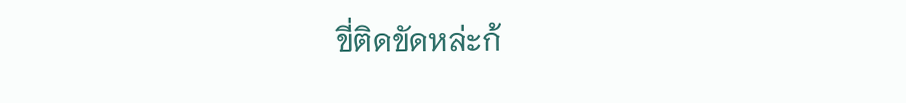ขี่ติดขัดหล่ะก้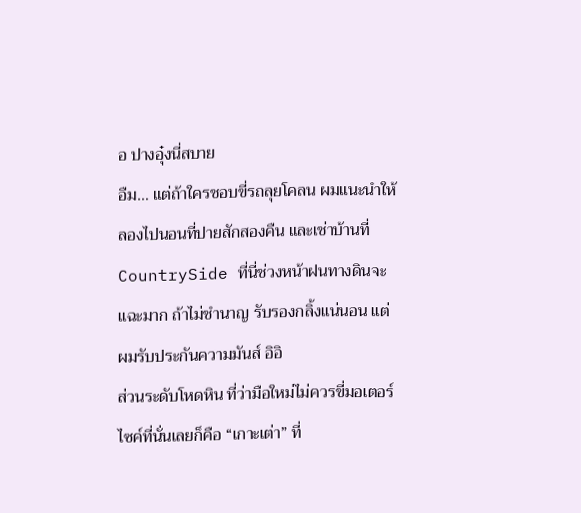อ ปางอุ๋งนี่สบาย
อืม… แต่ถ้าใครชอบขี่รถลุยโคลน ผมแนะนำให้ลองไปนอนที่ปายสักสองคืน และเช่าบ้านที่ CountrySide ที่นี่ช่วงหน้าฝนทางดินจะแฉะมาก ถ้าไม่ชำนาญ รับรองกลิ้งแน่นอน แต่ผมรับประกันความมันส์ อิอิ
ส่วนระดับโหดหิน ที่ว่ามือใหม่ไม่ควรขี่มอเตอร์ไซค์ที่นั่นเลยก็คือ “เกาะเต่า” ที่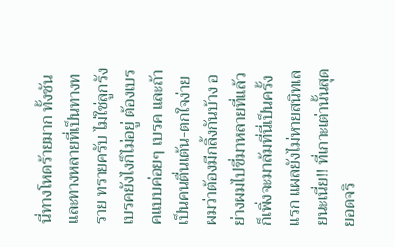นี่ทางโหดร้ายมาก ทั้งชัน และทางหลายที่เป็นทางทราย ทรายครับ ไม่ใช่ลูกรัง เบรคยังไงก็ไม่อยู่ ต้องเบรคแบบค่อยๆ เบรค และถ้าเป็นคนตื่นเต้น-ตกใจง่าย ผมว่าต้องมีกลิ้งกันบ้าง อย่างผมไปขี่มาหลายที่แล้ว ก็เพิ่งจะมาล้มที่นี่เป็นครั้งแรก แผลยังไม่หายสนิทเลยนะเนี่ย!! ที่เกาะเต่านั้นสุดยอดจริ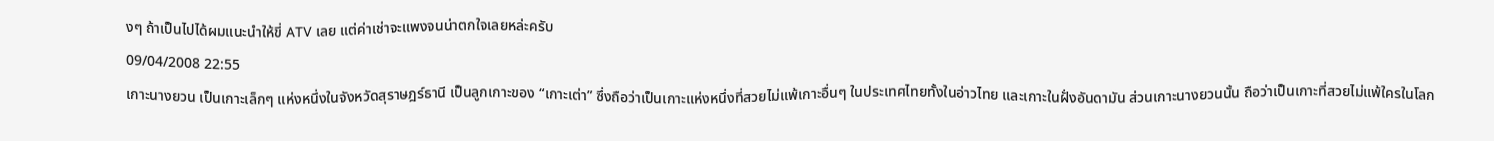งๆ ถ้าเป็นไปได้ผมแนะนำให้ขี่ ATV เลย แต่ค่าเช่าจะแพงจนน่าตกใจเลยหล่ะครับ
09/04/2008 22:55
เกาะนางยวน เป็นเกาะเล็กๆ แห่งหนึ่งในจังหวัดสุราษฎร์ธานี เป็นลูกเกาะของ “เกาะเต่า” ซึ่งถือว่าเป็นเกาะแห่งหนึ่งที่สวยไม่แพ้เกาะอื่นๆ ในประเทศไทยทั้งในอ่าวไทย และเกาะในฝั่งอันดามัน ส่วนเกาะนางยวนนั้น ถือว่าเป็นเกาะที่สวยไม่แพ้ใครในโลก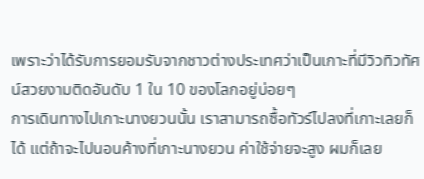เพราะว่าได้รับการยอมรับจากชาวต่างประเทศว่าเป็นเกาะที่มีวิวทิวทัศน์สวยงามติดอันดับ 1 ใน 10 ของโลกอยู่บ่อยๆ
การเดินทางไปเกาะนางยวนนั้น เราสามารถซื้อทัวร์ไปลงที่เกาะเลยก็ได้ แต่ถ้าจะไปนอนค้างที่เกาะนางยวน ค่าใช้จ่ายจะสูง ผมก็เลย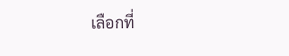เลือกที่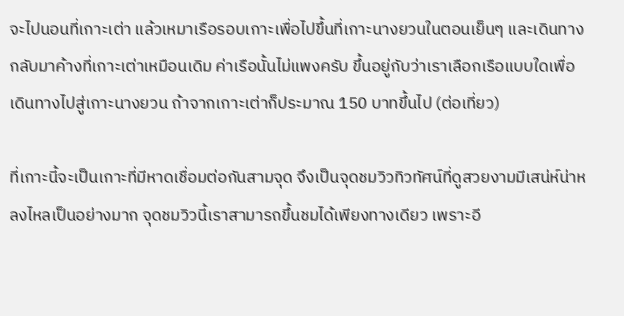จะไปนอนที่เกาะเต่า แล้วเหมาเรือรอบเกาะเพื่อไปขึ้นที่เกาะนางยวนในตอนเย็นๆ และเดินทางกลับมาค้างที่เกาะเต่าเหมือนเดิม ค่าเรือนั้นไม่แพงครับ ขึ้นอยู่กับว่าเราเลือกเรือแบบใดเพื่อเดินทางไปสู่เกาะนางยวน ถ้าจากเกาะเต่าก็ประมาณ 150 บาทขึ้นไป (ต่อเที่ยว)

ที่เกาะนี้จะเป็นเกาะที่มีหาดเชื่อมต่อกันสามจุด จึงเป็นจุดชมวิวทิวทัศน์ที่ดูสวยงามมีเสน่ห์น่าหลงไหลเป็นอย่างมาก จุดชมวิวนี้เราสามารถขึ้นชมได้เพียงทางเดียว เพราะอี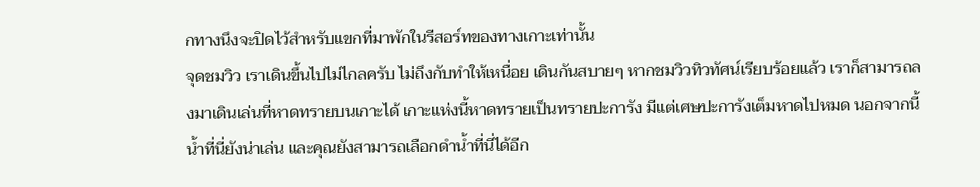กทางนึงจะปิดไว้สำหรับแขกที่มาพักในรีสอร์ทของทางเกาะเท่านั้น
จุดชมวิว เราเดินขึ้นไปไม่ไกลครับ ไม่ถึงกับทำให้เหนื่อย เดินกันสบายๆ หากชมวิวทิวทัศน์เรียบร้อยแล้ว เราก็สามารถลงมาเดินเล่นที่หาดทรายบนเกาะได้ เกาะแห่งนี้หาดทรายเป็นทรายปะการัง มีแต่เศษปะการังเต็มหาดไปหมด นอกจากนี้น้ำที่นี่ยังน่าเล่น และคุณยังสามารถเลือกดำน้ำที่นี่ได้อีก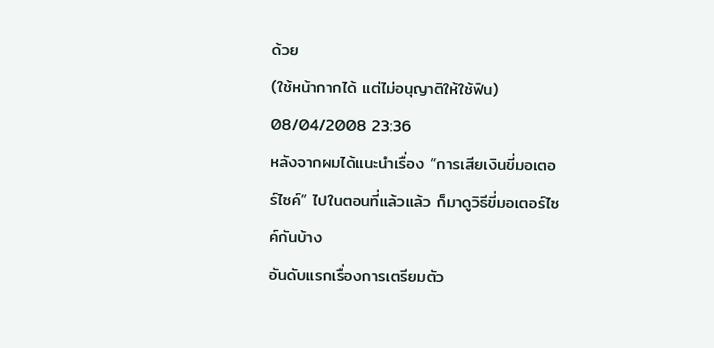ด้วย
(ใช้หน้ากากได้ แต่ไม่อนุญาติให้ใช้ฟิน)
08/04/2008 23:36
หลังจากผมได้แนะนำเรื่อง “การเสียเงินขี่มอเตอร์ไซค์” ไปในตอนที่แล้วแล้ว ก็มาดูวิธีขี่มอเตอร์ไซค์กันบ้าง
อันดับแรกเรื่องการเตรียมตัว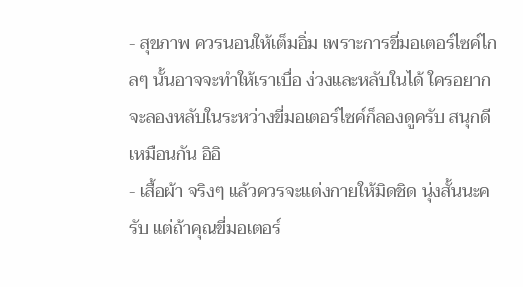- สุขภาพ ควรนอนให้เต็มอิ่ม เพราะการขี่มอเตอร์ไซค์ไกลๆ นั้นอาจจะทำให้เราเบื่อ ง่วงและหลับในได้ ใครอยากจะลองหลับในระหว่างขี่มอเตอร์ไซค์ก็ลองดูครับ สนุกดีเหมือนกัน อิอิ
- เสื้อผ้า จริงๆ แล้วควรจะแต่งกายให้มิดชิด นุ่งสั้นนะครับ แต่ถ้าคุณขี่มอเตอร์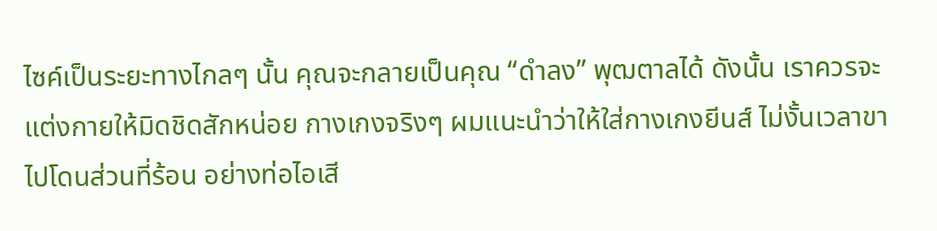ไซค์เป็นระยะทางไกลๆ นั้น คุณจะกลายเป็นคุณ “ดำลง” พุฒตาลได้ ดังนั้น เราควรจะแต่งกายให้มิดชิดสักหน่อย กางเกงจริงๆ ผมแนะนำว่าให้ใส่กางเกงยีนส์ ไม่งั้นเวลาขาไปโดนส่วนที่ร้อน อย่างท่อไอเสี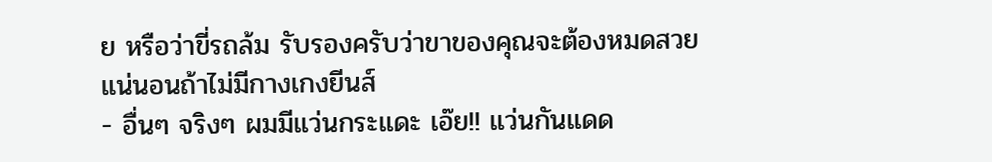ย หรือว่าขี่รถล้ม รับรองครับว่าขาของคุณจะต้องหมดสวยแน่นอนถ้าไม่มีกางเกงยีนส์
- อื่นๆ จริงๆ ผมมีแว่นกระแดะ เอ๊ย!! แว่นกันแดด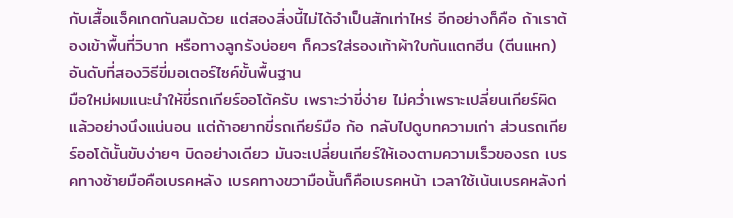กับเสื้อแจ็คเกตกันลมด้วย แต่สองสิ่งนี้ไม่ได้จำเป็นสักเท่าไหร่ อีกอย่างก็คือ ถ้าเราต้องเข้าพื้นที่วิบาก หรือทางลูกรังบ่อยๆ ก็ควรใส่รองเท้าผ้าใบกันแตกฮีน (ตีนแหก)
อันดับที่สองวิธีขี่มอเตอร์ไซค์ขั้นพื้นฐาน
มือใหม่ผมแนะนำให้ขี่รถเกียร์ออโต้ครับ เพราะว่าขี่ง่าย ไม่คว่ำเพราะเปลี่ยนเกียร์ผิดแล้วอย่างนึงแน่นอน แต่ถ้าอยากขี่รถเกียร์มือ ก้อ กลับไปดูบทความเก่า ส่วนรถเกียร์ออโต้นั้นขับง่ายๆ บิดอย่างเดียว มันจะเปลี่ยนเกียร์ให้เองตามความเร็วของรถ เบรคทางซ้ายมือคือเบรคหลัง เบรคทางขวามือนั้นก็คือเบรคหน้า เวลาใช้เน้นเบรคหลังก่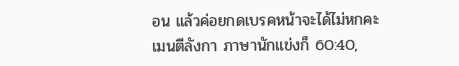อน แล้วค่อยกดเบรคหน้าจะได้ไม่หกคะเมนตีลังกา ภาษานักแข่งก็ 60:40,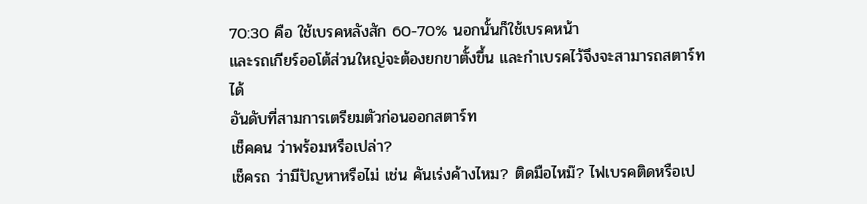70:30 คือ ใช้เบรคหลังสัก 60-70% นอกนั้นก็ใช้เบรคหน้า
และรถเกียร์ออโต้ส่วนใหญ่จะต้องยกขาตั้งขึ้น และกำเบรคไว้จึงจะสามารถสตาร์ทได้
อันดับที่สามการเตรียมตัวก่อนออกสตาร์ท
เช็คคน ว่าพร้อมหรือเปล่า?
เช็ครถ ว่ามีปัญหาหรือไม่ เช่น คันเร่งค้างไหม? ติดมือไหม๊? ไฟเบรคติดหรือเป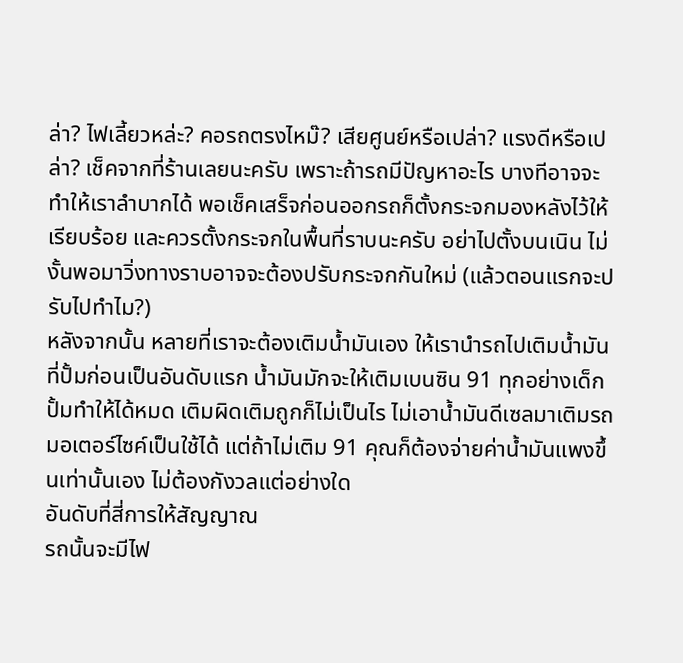ล่า? ไฟเลี้ยวหล่ะ? คอรถตรงไหม๊? เสียศูนย์หรือเปล่า? แรงดีหรือเปล่า? เช็คจากที่ร้านเลยนะครับ เพราะถ้ารถมีปัญหาอะไร บางทีอาจจะทำให้เราลำบากได้ พอเช็คเสร็จก่อนออกรถก็ตั้งกระจกมองหลังไว้ให้เรียบร้อย และควรตั้งกระจกในพื้นที่ราบนะครับ อย่าไปตั้งบนเนิน ไม่งั้นพอมาวิ่งทางราบอาจจะต้องปรับกระจกกันใหม่ (แล้วตอนแรกจะปรับไปทำไม?)
หลังจากนั้น หลายที่เราจะต้องเติมน้ำมันเอง ให้เรานำรถไปเติมน้ำมันที่ปั้มก่อนเป็นอันดับแรก น้ำมันมักจะให้เติมเบนซิน 91 ทุกอย่างเด็กปั้มทำให้ได้หมด เติมผิดเติมถูกก็ไม่เป็นไร ไม่เอาน้ำมันดีเซลมาเติมรถมอเตอร์ไซค์เป็นใช้ได้ แต่ถ้าไม่เติม 91 คุณก็ต้องจ่ายค่าน้ำมันแพงขึ้นเท่านั้นเอง ไม่ต้องกังวลแต่อย่างใด
อันดับที่สี่การให้สัญญาณ
รถนั้นจะมีไฟ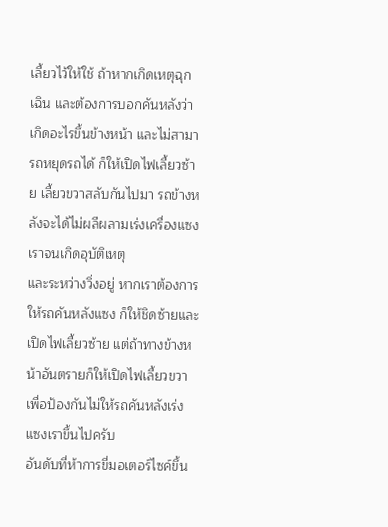เลี้ยวไว้ให้ใช้ ถ้าหากเกิดเหตุฉุกเฉิน และต้องการบอกคันหลังว่าเกิดอะไรขึ้นข้างหน้า และไม่สามารถหยุดรถได้ ก็ให้เปิดไฟเลี้ยวซ้าย เลี้ยวขวาสลับกันไปมา รถข้างหลังจะได้ไม่ผลีผลามเร่งเครื่องแซงเราจนเกิดอุบัติเหตุ
และระหว่างวิ่งอยู่ หากเราต้องการให้รถคันหลังแซง ก็ให้ชิดซ้ายและเปิดไฟเลี้ยวซ้าย แต่ถ้าทางข้างหน้าอันตรายก็ให้เปิดไฟเลี้ยวขวา เพื่อป้องกันไม่ให้รถคันหลังเร่งแซงเราขึ้นไปครับ
อันดับที่ห้าการขี่มอเตอร์ไซค์ขึ้น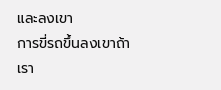และลงเขา
การขี่รถขึ้นลงเขาถ้าเรา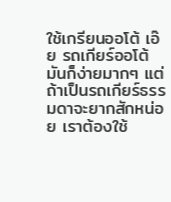ใช้เกรียนออโต้ เอ๊ย รถเกียร์ออโต้มันก็ง่ายมากๆ แต่ถ้าเป็นรถเกียร์ธรรมดาจะยากสักหน่อย เราต้องใช้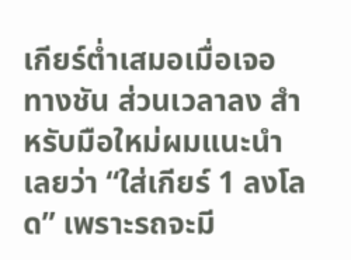เกียร์ต่ำเสมอเมื่อเจอทางชัน ส่วนเวลาลง สำหรับมือใหม่ผมแนะนำเลยว่า “ใส่เกียร์ 1 ลงโลด” เพราะรถจะมี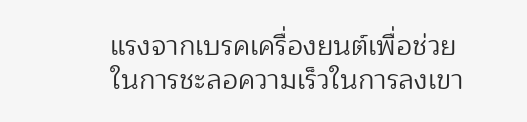แรงจากเบรคเครื่องยนต์เพื่อช่วยในการชะลอความเร็วในการลงเขา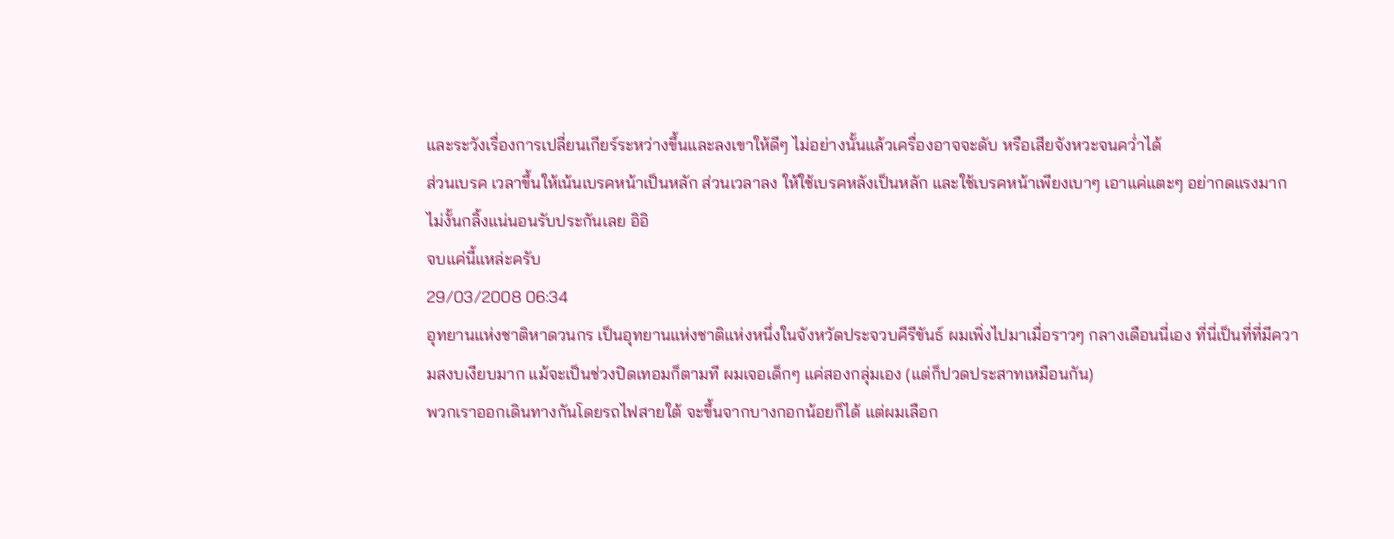และระวังเรื่องการเปลี่ยนเกียร์ระหว่างขึ้นและลงเขาให้ดีๆ ไม่อย่างนั้นแล้วเครื่องอาจจะดับ หรือเสียจังหวะจนคว่ำได้
ส่วนเบรค เวลาขึ้นให้เน้นเบรคหน้าเป็นหลัก ส่วนเวลาลง ให้ใช้เบรคหลังเป็นหลัก และใช้เบรคหน้าเพียงเบาๆ เอาแค่แตะๆ อย่ากดแรงมาก ไม่งั้นกลิ้งแน่นอนรับประกันเลย อิอิ
จบแค่นี้แหล่ะครับ
29/03/2008 06:34
อุทยานแห่งชาติหาดวนกร เป็นอุทยานแห่งชาติแห่งหนึ่งในจังหวัดประจวบคีรีขันธ์ ผมเพิ่งไปมาเมื่อราวๆ กลางเดือนนี่เอง ที่นี่เป็นที่ที่มีความสงบเงียบมาก แม้จะเป็นช่วงปิดเทอมก็ตามที ผมเจอเด็กๆ แค่สองกลุ่มเอง (แต่ก็ปวดประสาทเหมือนกัน)
พวกเราออกเดินทางกันโดยรถไฟสายใต้ จะขึ้นจากบางกอกน้อยก็ได้ แต่ผมเลือก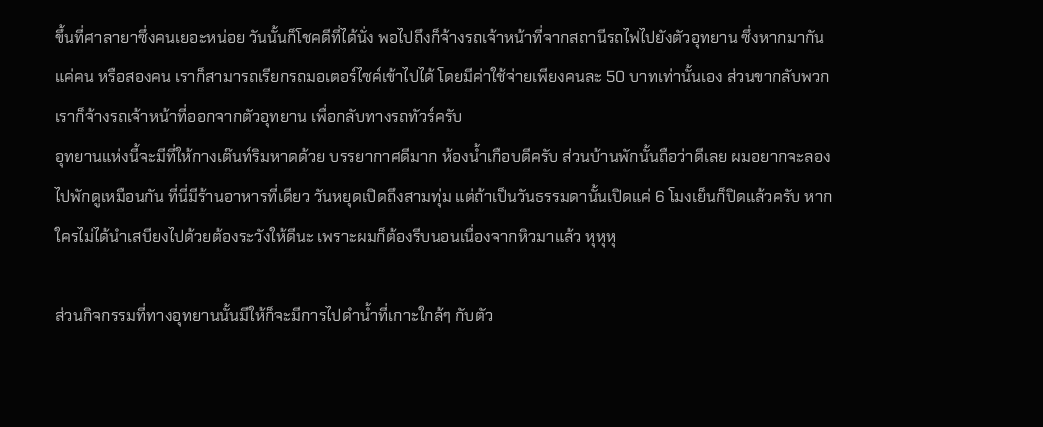ขึ้นที่ศาลายาซึ่งคนเยอะหน่อย วันนั้นก็โชคดีที่ได้นั่ง พอไปถึงก็จ้างรถเจ้าหน้าที่จากสถานีรถไฟไปยังตัวอุทยาน ซึ่งหากมากันแค่คน หรือสองคน เราก็สามารถเรียกรถมอเตอร์ไซค์เข้าไปได้ โดยมีค่าใช้จ่ายเพียงคนละ 50 บาทเท่านั้นเอง ส่วนขากลับพวกเราก็จ้างรถเจ้าหน้าที่ออกจากตัวอุทยาน เพื่อกลับทางรถทัวร์ครับ
อุทยานแห่งนี้จะมีที่ให้กางเต๊นท์ริมหาดด้วย บรรยากาศดีมาก ห้องน้ำเกือบดีครับ ส่วนบ้านพักนั้นถือว่าดีเลย ผมอยากจะลองไปพักดูเหมือนกัน ที่นี่มีร้านอาหารที่เดียว วันหยุดเปิดถึงสามทุ่ม แต่ถ้าเป็นวันธรรมดานั้นเปิดแค่ 6 โมงเย็นก็ปิดแล้วครับ หากใครไม่ได้นำเสบียงไปด้วยต้องระวังให้ดีนะ เพราะผมก็ต้องรีบนอนเนื่องจากหิวมาแล้ว หุหุหุ

ส่วนกิจกรรมที่ทางอุทยานนั้นมีให้ก็จะมีการไปดำน้ำที่เกาะใกล้ๆ กับตัว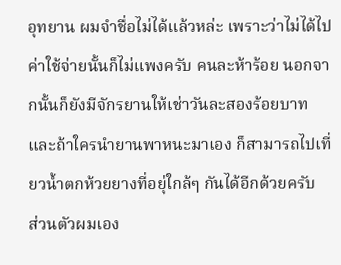อุทยาน ผมจำชื่อไม่ได้แล้วหล่ะ เพราะว่าไม่ได้ไป ค่าใช้จ่ายนั้นก็ไม่แพงครับ คนละห้าร้อย นอกจากนั้นก็ยังมีจักรยานให้เช่าวันละสองร้อยบาท และถ้าใครนำยานพาหนะมาเอง ก็สามารถไปเที่ยวน้ำตกห้วยยางที่อยุ่ใกล้ๆ กันได้อีกด้วยครับ
ส่วนตัวผมเอง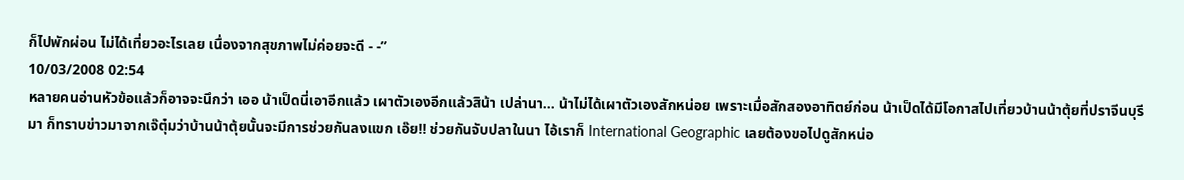ก็ไปพักผ่อน ไม่ได้เที่ยวอะไรเลย เนื่องจากสุขภาพไม่ค่อยจะดี - -”
10/03/2008 02:54
หลายคนอ่านหัวข้อแล้วก็อาจจะนึกว่า เออ น้าเป็ดนี่เอาอีกแล้ว เผาตัวเองอีกแล้วสิน้า เปล่านา… น้าไม่ได้เผาตัวเองสักหน่อย เพราะเมื่อสักสองอาทิตย์ก่อน น้าเป็ดได้มีโอกาสไปเที่ยวบ้านน้าตุ้ยที่ปราจีนบุรีมา ก็ทราบข่าวมาจากเจ๊ตุ๋มว่าบ้านน้าตุ้ยนั้นจะมีการช่วยกันลงแขก เอ๊ย!! ช่วยกันจับปลาในนา ไอ้เราก็ International Geographic เลยต้องขอไปดูสักหน่อ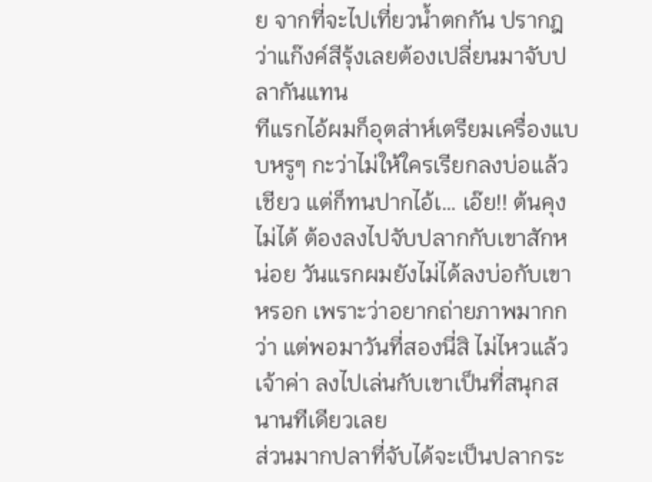ย จากที่จะไปเที่ยวน้ำตกกัน ปรากฎว่าแก๊งค์สีรุ้งเลยต้องเปลี่ยนมาจับปลากันแทน
ทีแรกไอ้ผมก็อุตส่าห์เตรียมเครื่องแบบหรูๆ กะว่าไม่ให้ใครเรียกลงบ่อแล้วเชียว แต่ก็ทนปากไอ้เ… เอ๊ย!! ต้นคุงไม่ได้ ต้องลงไปจับปลากกับเขาสักหน่อย วันแรกผมยังไม่ได้ลงบ่อกับเขาหรอก เพราะว่าอยากถ่ายภาพมากกว่า แต่พอมาวันที่สองนี่สิ ไม่ไหวแล้วเจ้าค่า ลงไปเล่นกับเขาเป็นที่สนุกสนานทีเดียวเลย
ส่วนมากปลาที่จับได้จะเป็นปลากระ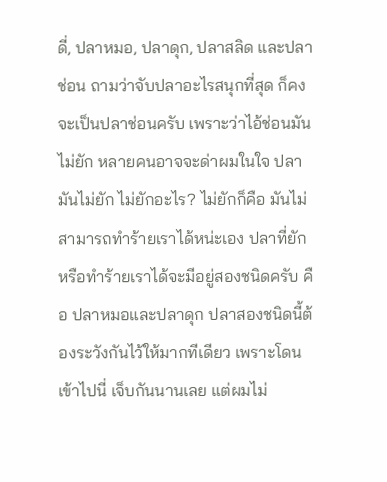ดี่, ปลาหมอ, ปลาดุก, ปลาสลิด และปลาช่อน ถามว่าจับปลาอะไรสนุกที่สุด ก็คงจะเป็นปลาช่อนครับ เพราะว่าไอ้ช่อนมันไม่ยัก หลายคนอาจจะด่าผมในใจ ปลามันไม่ยัก ไม่ยักอะไร? ไม่ยักก็คือ มันไม่สามารถทำร้ายเราได้หน่ะเอง ปลาที่ยัก หรือทำร้ายเราได้จะมีอยู่สองชนิดครับ คือ ปลาหมอและปลาดุก ปลาสองชนิดนี้ต้องระวังกันไว้ให้มากทีเดียว เพราะโดนเข้าไปนี่ เจ็บกันนานเลย แต่ผมไม่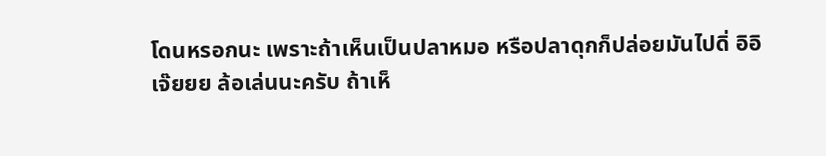โดนหรอกนะ เพราะถ้าเห็นเป็นปลาหมอ หรือปลาดุกก็ปล่อยมันไปดิ่ อิอิ
เจ๊ยยย ล้อเล่นนะครับ ถ้าเห็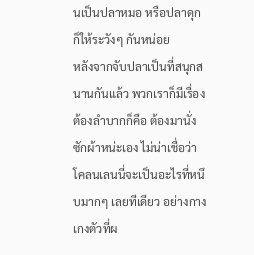นเป็นปลาหมอ หรือปลาดุกก็ให้ระวังๆ กันหน่อย
หลังจากจับปลาเป็นที่สนุกสนานกันแล้ว พวกเราก็มีเรื่องต้องลำบากก็คือ ต้องมานั่งซักผ้าหน่ะเอง ไม่น่าเชื่อว่าโคลนเลนนี่จะเป็นอะไรที่หนึบมากๆ เลยทีเดียว อย่างกางเกงตัวที่ผ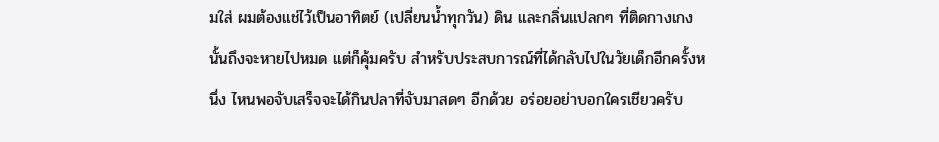มใส่ ผมต้องแช่ไว้เป็นอาทิตย์ (เปลี่ยนน้ำทุกวัน) ดิน และกลิ่นแปลกๆ ที่ติดกางเกงนั้นถึงจะหายไปหมด แต่ก็คุ้มครับ สำหรับประสบการณ์ที่ได้กลับไปในวัยเด็กอีกครั้งหนึ่ง ไหนพอจับเสร็จจะได้กินปลาที่จับมาสดๆ อีกด้วย อร่อยอย่าบอกใครเชียวครับ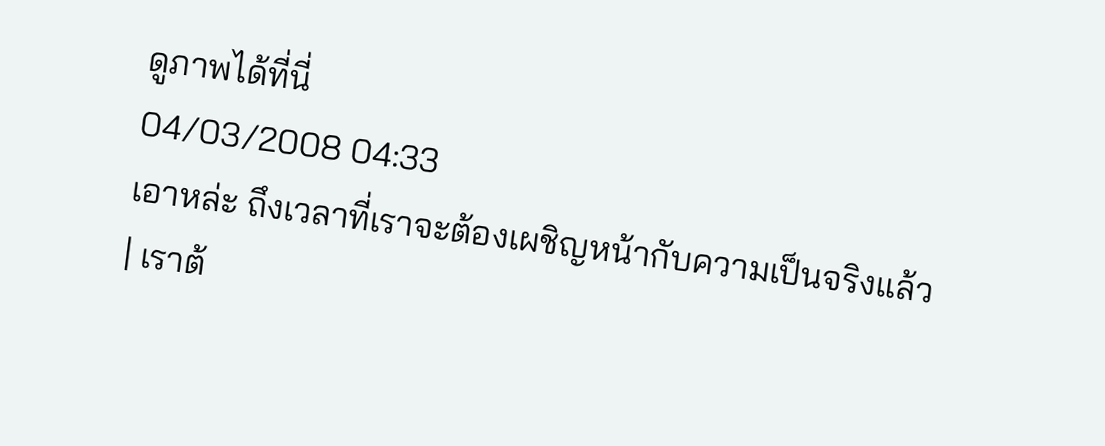ดูภาพได้ที่นี่
04/03/2008 04:33
เอาหล่ะ ถึงเวลาที่เราจะต้องเผชิญหน้ากับความเป็นจริงแล้ว
| เราต้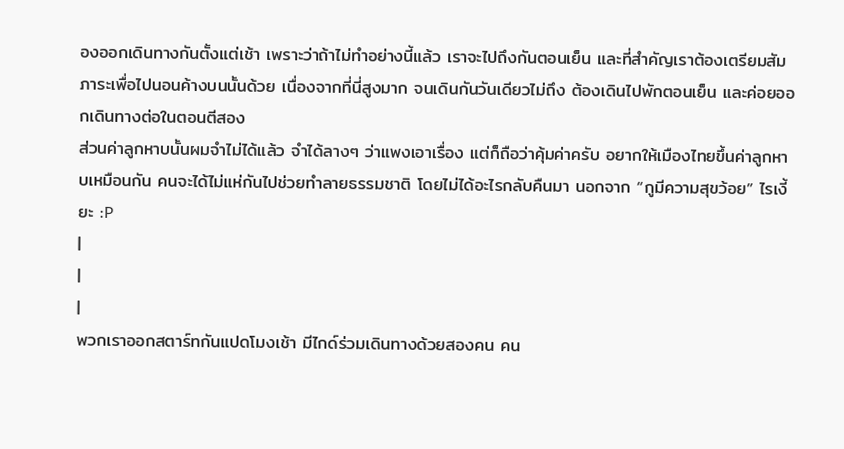องออกเดินทางกันตั้งแต่เช้า เพราะว่าถ้าไม่ทำอย่างนี้แล้ว เราจะไปถึงกันตอนเย็น และที่สำคัญเราต้องเตรียมสัมภาระเพื่อไปนอนค้างบนนั้นด้วย เนื่องจากที่นี่สูงมาก จนเดินกันวันเดียวไม่ถึง ต้องเดินไปพักตอนเย็น และค่อยออกเดินทางต่อในตอนตีสอง
ส่วนค่าลูกหาบนั้นผมจำไม่ได้แล้ว จำได้ลางๆ ว่าแพงเอาเรื่อง แต่ก็ถือว่าคุ้มค่าครับ อยากให้เมืองไทยขึ้นค่าลูกหาบเหมือนกัน คนจะได้ไม่แห่กันไปช่วยทำลายธรรมชาติ โดยไม่ได้อะไรกลับคืนมา นอกจาก “กูมีความสุขว้อย” ไรเงี้ยะ :P
|
|
|
พวกเราออกสตาร์ทกันแปดโมงเช้า มีไกด์ร่วมเดินทางด้วยสองคน คน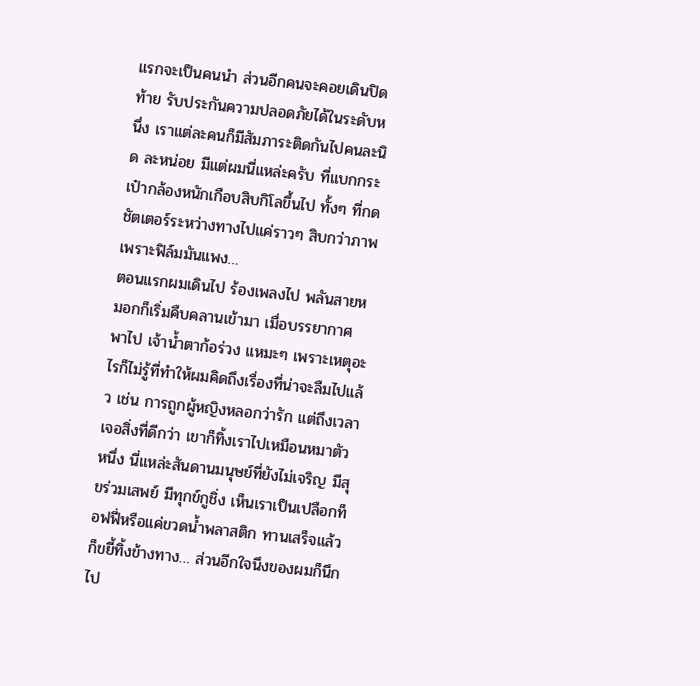แรกจะเป็นคนนำ ส่วนอีกคนจะคอยเดินปิดท้าย รับประกันความปลอดภัยได้ในระดับหนึ่ง เราแต่ละคนก็มีสัมภาระติดกันไปคนละนิด ละหน่อย มีแต่ผมนี่แหล่ะครับ ที่แบกกระเป๋ากล้องหนักเกือบสิบกิโลขึ้นไป ทั้งๆ ที่กดชัตเตอร์ระหว่างทางไปแค่ราวๆ สิบกว่าภาพ เพราะฟิล์มมันแพง…
ตอนแรกผมเดินไป ร้องเพลงไป พลันสายหมอกก็เริ่มคืบคลานเข้ามา เมื่อบรรยากาศพาไป เจ้าน้ำตาก้อร่วง แหมะๆ เพราะเหตุอะไรก็ไม่รู้ที่ทำให้ผมคิดถึงเรื่องที่น่าจะลืมไปแล้ว เช่น การถูกผู้หญิงหลอกว่ารัก แต่ถึงเวลาเจอสิ่งที่ดีกว่า เขาก็ทิ้งเราไปเหมือนหมาตัวหนึ่ง นี่แหล่ะสันดานมนุษย์ที่ยังไม่เจริญ มีสุขร่วมเสพย์ มีทุกข์กูชิ่ง เห็นเราเป็นเปลือกท็อฟฟี่หรือแค่ขวดน้ำพลาสติก ทานเสร็จแล้วก็ขยี้ทิ้งข้างทาง… ส่วนอีกใจนึงของผมก็นึกไป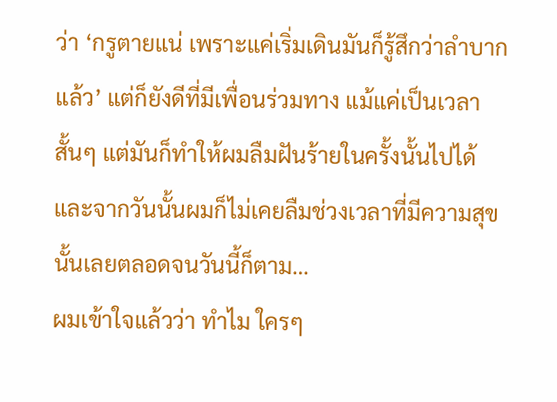ว่า ‘กรูตายแน่ เพราะแค่เริ่มเดินมันก็รู้สึกว่าลำบากแล้ว’ แต่ก็ยังดีที่มีเพื่อนร่วมทาง แม้แค่เป็นเวลาสั้นๆ แต่มันก็ทำให้ผมลืมฝันร้ายในครั้งนั้นไปได้ และจากวันนั้นผมก็ไม่เคยลืมช่วงเวลาที่มีความสุขนั้นเลยตลอดจนวันนี้ก็ตาม…
ผมเข้าใจแล้วว่า ทำไม ใครๆ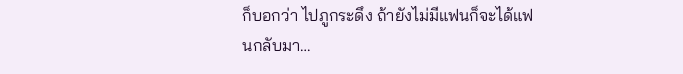ก็บอกว่า ไปภูกระดึง ถ้ายังไม่มีแฟนก็จะได้แฟนกลับมา…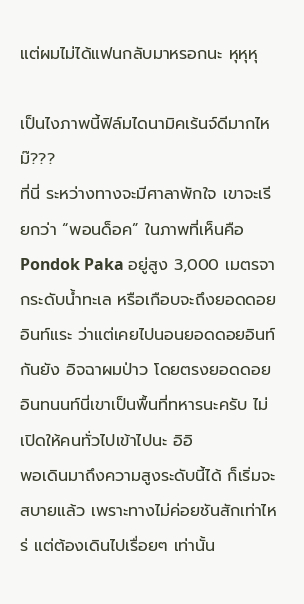แต่ผมไม่ได้แฟนกลับมาหรอกนะ หุหุหุ

เป็นไงภาพนี้ฟิล์มไดนามิคเร้นจ์ดีมากไหม๊???
ที่นี่ ระหว่างทางจะมีศาลาพักใจ เขาจะเรียกว่า “พอนด็อค” ในภาพที่เห็นคือ Pondok Paka อยู่สูง 3,000 เมตรจากระดับน้ำทะเล หรือเกือบจะถึงยอดดอยอินท์แระ ว่าแต่เคยไปนอนยอดดอยอินท์กันยัง อิจฉาผมป่าว โดยตรงยอดดอยอินทนนท์นี่เขาเป็นพื้นที่ทหารนะครับ ไม่เปิดให้คนทั่วไปเข้าไปนะ อิอิ
พอเดินมาถึงความสูงระดับนี้ได้ ก็เริ่มจะสบายแล้ว เพราะทางไม่ค่อยชันสักเท่าไหร่ แต่ต้องเดินไปเรื่อยๆ เท่านั้น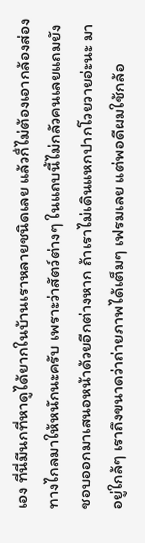เอง ที่นี่มีนกที่หาดูได้ยากในบ้านเราหลายชนิดเลย แล้วก็่ไม่ต้องเอากล้องส่องทางไกลมาให้หนักนะครับ เพราะว่าสัตว์ต่างๆ ในแถบนี้ไม่กลัวคนเลยแถมยังชอบออกมาเสนอหน้าด้วยอีกต่างหาก ถ้าเราไม่เดินแหกปากโวยวายอ่ะนะ มาอยู่ใกล้ๆ เราถึงขนาดว่าถ่ายภาพได้เต็มๆ เฟรมเลย แต่พอดีผมใช้กล้อ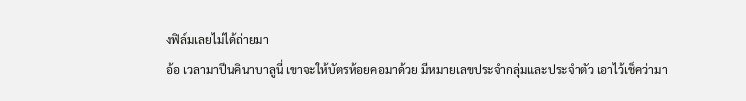งฟิล์มเลยไม่ได้ถ่ายมา
อ้อ เวลามาปีนคินาบาลูนี่ เขาจะให้บัตรห้อยคอมาด้วย มีหมายเลขประจำกลุ่มและประจำตัว เอาไว้เช็คว่ามา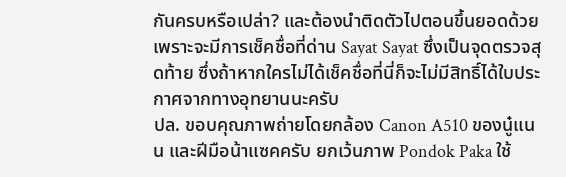กันครบหรือเปล่า? และต้องนำติดตัวไปตอนขึ้นยอดด้วย เพราะจะมีการเช็คชื่อที่ด่าน Sayat Sayat ซึ่งเป็นจุดตรวจสุดท้าย ซึ่งถ้าหากใครไม่ได้เช็คชื่อที่นี่ก็จะไม่มีสิทธิ์ได้ใบประกาศจากทางอุทยานนะครับ
ปล. ขอบคุณภาพถ่ายโดยกล้อง Canon A510 ของนู๋แนน และฝีมือน้าแซคครับ ยกเว้นภาพ Pondok Paka ใช้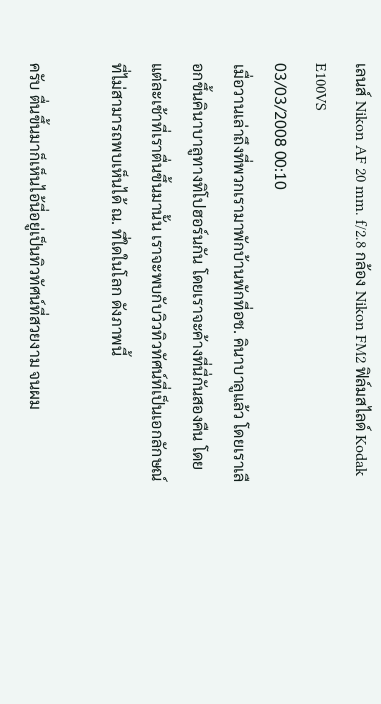เลนส์ Nikon AF 20 mm. f/2.8 กล้อง Nikon FM2 ฟิล์มสไลด์ Kodak E100VS
03/03/2008 00:10
เมื่อวานเล่าถึงที่พวกเรามาพักบ้านพักที่อช. คินาบาลูแล้ว โดยเราเลือกขึ้นคินาบาลูทางทิโปฮอร์นกัน โดยเราจะค้างที่นี่กันสองคืน โดยแต่ละเช้าที่เราตื่นขึ้นมานั้น เราจะพบกับวิวทิวทัศน์ที่เป็นเอกลักษณ์ที่ไม่สามารถพบเห็นได้ ณ. ที่ใดในโลก ดังภาพนี้

ครับ ตื่นขึ้นมาก็เห็นไอ้นี่อยู่เป็นทิวทัศน์ที่สวยงาม จนผม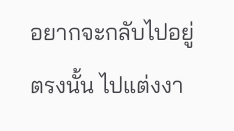อยากจะกลับไปอยู่ตรงนั้น ไปแต่งงา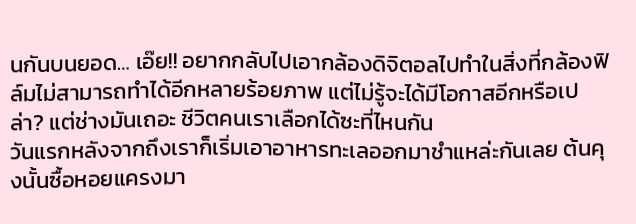นกันบนยอด… เอ๊ย!! อยากกลับไปเอากล้องดิจิตอลไปทำในสิ่งที่กล้องฟิล์มไม่สามารถทำได้อีกหลายร้อยภาพ แต่ไม่รู้จะได้มีโอกาสอีกหรือเปล่า? แต่ช่างมันเถอะ ชีวิตคนเราเลือกได้ซะที่ไหนกัน
วันแรกหลังจากถึงเราก็เริ่มเอาอาหารทะเลออกมาชำแหล่ะกันเลย ต้นคุงนั้นซื้อหอยแครงมา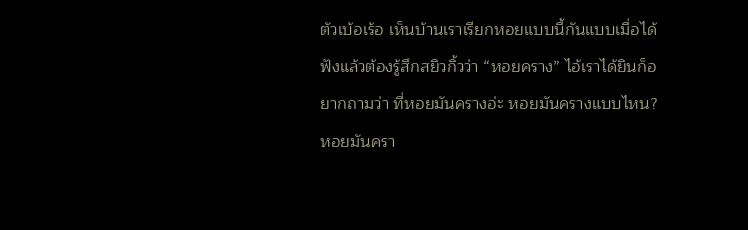ตัวเบ้อเร้อ เห็นบ้านเราเรียกหอยแบบนี้กันแบบเมื่อได้ฟังแล้วต้องรู้สึกสยิวกิ้วว่า “หอยคราง” ไอ้เราได้ยินก็อยากถามว่า ที่หอยมันครางอ่ะ หอยมันครางแบบไหน? หอยมันครา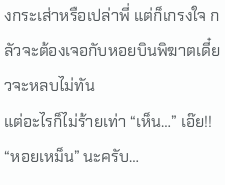งกระเส่าหรือเปล่าพี่ แต่ก็เกรงใจ กลัวจะต้องเจอกับหอยบินพิฆาตเดี๋ยวจะหลบไม่ทัน
แต่อะไรก็ไม่ร้ายเท่า “เห็น…” เอ๊ย!! “หอยเหม็น” นะครับ…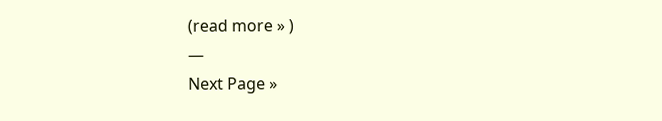(read more » )
—
Next Page »